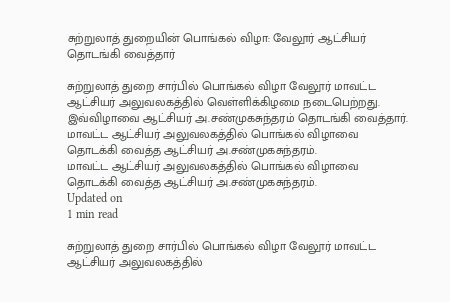சுற்றுலாத் துறையின் பொங்கல் விழா: வேலூர் ஆட்சியர் தொடங்கி வைத்தார்

சுற்றுலாத் துறை சார்பில் பொங்கல் விழா வேலூர் மாவட்ட ஆட்சியர் அலுவலகத்தில் வெள்ளிக்கிழமை நடைபெற்றது. இவ்விழாவை ஆட்சியர் அ.சண்முகசுந்தரம் தொடங்கி வைத்தார்.
மாவட்ட ஆட்சியர் அலுவலகத்தில் பொங்கல் விழாவை தொடக்கி வைத்த ஆட்சியர் அ.சண்முகசுந்தரம்.
மாவட்ட ஆட்சியர் அலுவலகத்தில் பொங்கல் விழாவை தொடக்கி வைத்த ஆட்சியர் அ.சண்முகசுந்தரம்.
Updated on
1 min read

சுற்றுலாத் துறை சார்பில் பொங்கல் விழா வேலூர் மாவட்ட ஆட்சியர் அலுவலகத்தில்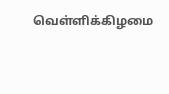வெள்ளிக்கிழமை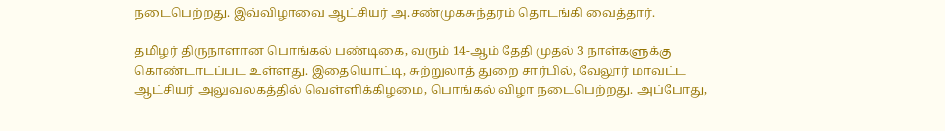நடைபெற்றது. இவ்விழாவை ஆட்சியர் அ.சண்முகசுந்தரம் தொடங்கி வைத்தார்.

தமிழர் திருநாளான பொங்கல் பண்டிகை, வரும் 14-ஆம் தேதி முதல் 3 நாள்களுக்கு கொண்டாடப்பட உள்ளது. இதையொட்டி, சுற்றுலாத் துறை சார்பில், வேலூர் மாவட்ட ஆட்சியர் அலுவலகத்தில் வெள்ளிக்கிழமை, பொங்கல் விழா நடைபெற்றது. அப்போது,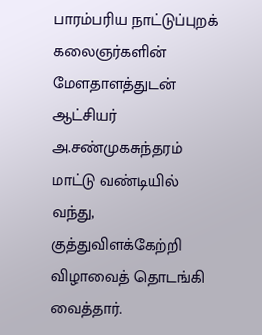பாரம்பரிய நாட்டுப்புறக் கலைஞர்களின் மேளதாளத்துடன் ஆட்சியர் அ.சண்முகசுந்தரம் மாட்டு வண்டியில் வந்து, குத்துவிளக்கேற்றி விழாவைத் தொடங்கி வைத்தார்.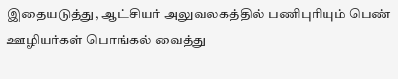இதையடுத்து, ஆட்சியர் அலுவலகத்தில் பணிபுரியும் பெண் ஊழியர்கள் பொங்கல் வைத்து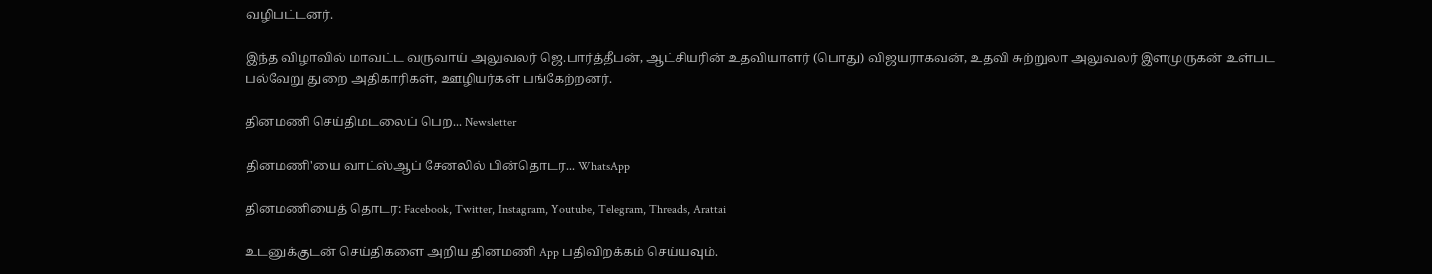வழிபட்டனர்.

இந்த விழாவில் மாவட்ட வருவாய் அலுவலர் ஜெ.பார்த்தீபன், ஆட்சியரின் உதவியாளர் (பொது) விஜயராகவன், உதவி சுற்றுலா அலுவலர் இளமுருகன் உள்பட பல்வேறு துறை அதிகாரிகள், ஊழியர்கள் பங்கேற்றனர்.

தினமணி செய்திமடலைப் பெற... Newsletter

தினமணி'யை வாட்ஸ்ஆப் சேனலில் பின்தொடர... WhatsApp

தினமணியைத் தொடர: Facebook, Twitter, Instagram, Youtube, Telegram, Threads, Arattai

உடனுக்குடன் செய்திகளை அறிய தினமணி App பதிவிறக்கம் செய்யவும்.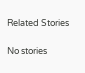Related Stories

No stories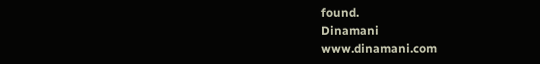found.
Dinamani
www.dinamani.com